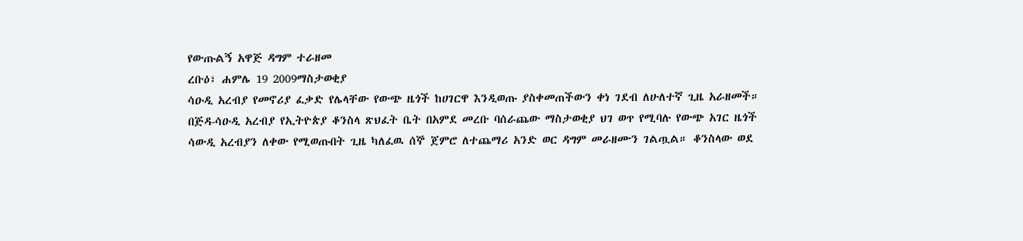የውጡልኝ አዋጅ ዳግም ተራዘመ
ረቡዕ፣ ሐምሌ 19 2009ማስታወቂያ
ሳዑዲ አረብያ የመኖሪያ ፈቃድ የሌላቸው የውጭ ዜጎች ከሀገርዋ እንዲወጡ ያስቀመጠችውን ቀነ ገደብ ለሁለተኛ ጊዜ አራዘመች። በጅዳ-ሳዑዲ አረብያ የኢትዮጵያ ቆንስላ ጽህፈት ቤት በአምደ መረቡ ባሰራጨው ማስታወቂያ ህገ ወጥ የሚባሉ የውጭ አገር ዜጎች ሳውዲ አረብያን ለቀው የሚወጡበት ጊዜ ካለፈዉ ሰኞ ጀምሮ ለተጨማሪ አንድ ወር ዳግም መራዘሙን ገልጧል። ቆንስላው ወደ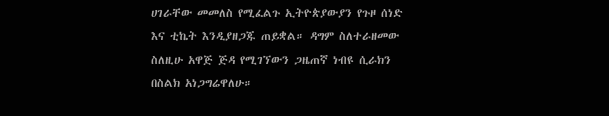ሀገራቸው መመለስ የሚፈልጉ ኢትዮጵያውያን የጉዞ ሰነድ እና ቲኬት እንዲያዘጋጁ ጠይቋል። ዳግም ስለተራዘመው ስለዚሁ አዋጅ ጅዳ የሚገኘውን ጋዜጠኛ ነብዩ ሲራክን በስልክ አነጋግሬዋለሁ።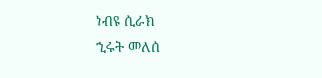ነብዩ ሲራክ
ኂሩት መለሰ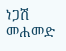ነጋሽ መሐመድ